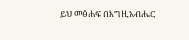ይህ መፅሐፍ በእግዚአብሔር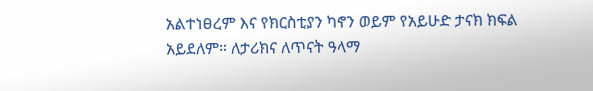አልተነፀረም እና የክርስቲያን ካኖን ወይም የአይሁድ ታናክ ክፍል አይደለም። ለታሪክና ለጥናት ዓላማ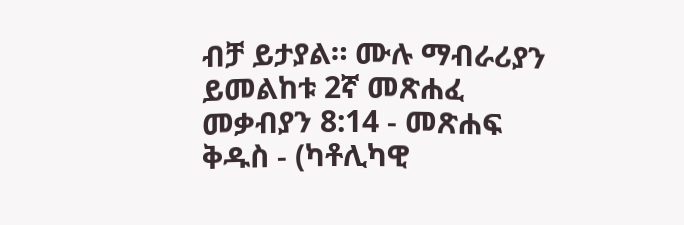ብቻ ይታያል። ሙሉ ማብራሪያን ይመልከቱ 2ኛ መጽሐፈ መቃብያን 8:14 - መጽሐፍ ቅዱስ - (ካቶሊካዊ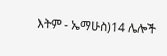እትም - ኤማሁስ)14 ሌሎች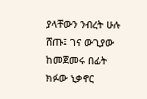ያላቸውን ንብረት ሁሉ ሸጡ፤ ገና ውጊያው ከመጀመሩ በፊት ክፉው ኒቃኖር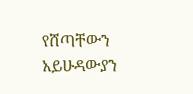የሸጣቸውን አይሁዳውያን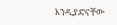እንዲያድናቸው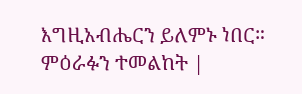እግዚአብሔርን ይለምኑ ነበር። ምዕራፉን ተመልከት |